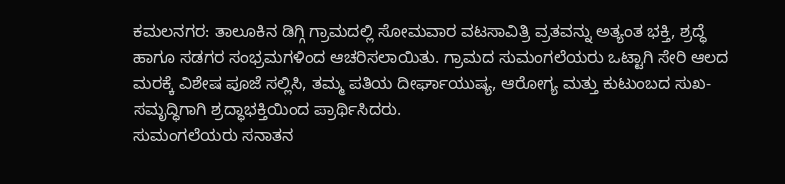ಕಮಲನಗರ: ತಾಲೂಕಿನ ಡಿಗ್ಗಿ ಗ್ರಾಮದಲ್ಲಿ ಸೋಮವಾರ ವಟಸಾವಿತ್ರಿ ವ್ರತವನ್ನು ಅತ್ಯಂತ ಭಕ್ತಿ, ಶ್ರದ್ಧೆ ಹಾಗೂ ಸಡಗರ ಸಂಭ್ರಮಗಳಿಂದ ಆಚರಿಸಲಾಯಿತು. ಗ್ರಾಮದ ಸುಮಂಗಲೆಯರು ಒಟ್ಟಾಗಿ ಸೇರಿ ಆಲದ ಮರಕ್ಕೆ ವಿಶೇಷ ಪೂಜೆ ಸಲ್ಲಿಸಿ, ತಮ್ಮ ಪತಿಯ ದೀರ್ಘಾಯುಷ್ಯ, ಆರೋಗ್ಯ ಮತ್ತು ಕುಟುಂಬದ ಸುಖ-ಸಮೃದ್ಧಿಗಾಗಿ ಶ್ರದ್ಧಾಭಕ್ತಿಯಿಂದ ಪ್ರಾರ್ಥಿಸಿದರು.
ಸುಮಂಗಲೆಯರು ಸನಾತನ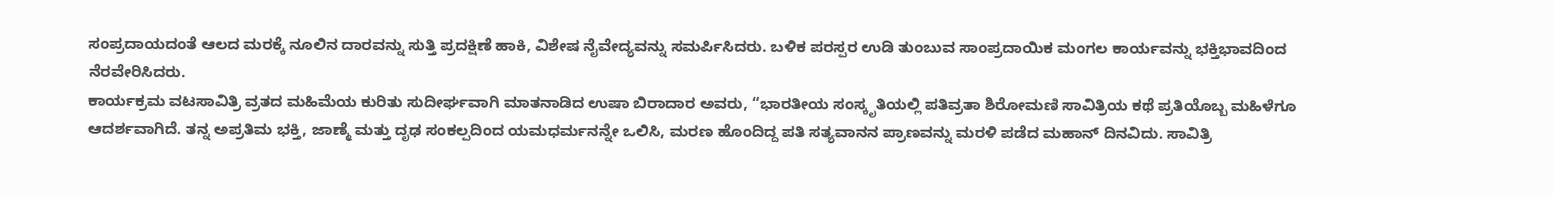ಸಂಪ್ರದಾಯದಂತೆ ಆಲದ ಮರಕ್ಕೆ ನೂಲಿನ ದಾರವನ್ನು ಸುತ್ತಿ ಪ್ರದಕ್ಷಿಣೆ ಹಾಕಿ, ವಿಶೇಷ ನೈವೇದ್ಯವನ್ನು ಸಮರ್ಪಿಸಿದರು. ಬಳಿಕ ಪರಸ್ಪರ ಉಡಿ ತುಂಬುವ ಸಾಂಪ್ರದಾಯಿಕ ಮಂಗಲ ಕಾರ್ಯವನ್ನು ಭಕ್ತಿಭಾವದಿಂದ ನೆರವೇರಿಸಿದರು.
ಕಾರ್ಯಕ್ರಮ ವಟಸಾವಿತ್ರಿ ವ್ರತದ ಮಹಿಮೆಯ ಕುರಿತು ಸುದೀರ್ಘವಾಗಿ ಮಾತನಾಡಿದ ಉಷಾ ಬಿರಾದಾರ ಅವರು, “ಭಾರತೀಯ ಸಂಸ್ಕೃತಿಯಲ್ಲಿ ಪತಿವ್ರತಾ ಶಿರೋಮಣಿ ಸಾವಿತ್ರಿಯ ಕಥೆ ಪ್ರತಿಯೊಬ್ಬ ಮಹಿಳೆಗೂ ಆದರ್ಶವಾಗಿದೆ. ತನ್ನ ಅಪ್ರತಿಮ ಭಕ್ತಿ, ಜಾಣ್ಮೆ ಮತ್ತು ದೃಢ ಸಂಕಲ್ಪದಿಂದ ಯಮಧರ್ಮನನ್ನೇ ಒಲಿಸಿ, ಮರಣ ಹೊಂದಿದ್ದ ಪತಿ ಸತ್ಯವಾನನ ಪ್ರಾಣವನ್ನು ಮರಳಿ ಪಡೆದ ಮಹಾನ್ ದಿನವಿದು. ಸಾವಿತ್ರಿ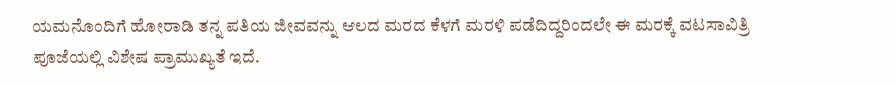ಯಮನೊಂದಿಗೆ ಹೋರಾಡಿ ತನ್ನ ಪತಿಯ ಜೀವವನ್ನು ಆಲದ ಮರದ ಕೆಳಗೆ ಮರಳಿ ಪಡೆದಿದ್ದರಿಂದಲೇ ಈ ಮರಕ್ಕೆ ವಟಸಾವಿತ್ರಿ ಪೂಜೆಯಲ್ಲಿ ವಿಶೇಷ ಪ್ರಾಮುಖ್ಯತೆ ಇದೆ.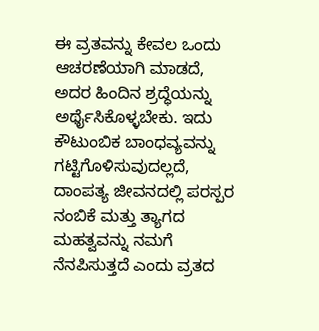ಈ ವ್ರತವನ್ನು ಕೇವಲ ಒಂದು ಆಚರಣೆಯಾಗಿ ಮಾಡದೆ, ಅದರ ಹಿಂದಿನ ಶ್ರದ್ಧೆಯನ್ನು ಅರ್ಥೈಸಿಕೊಳ್ಳಬೇಕು. ಇದು ಕೌಟುಂಬಿಕ ಬಾಂಧವ್ಯವನ್ನು ಗಟ್ಟಿಗೊಳಿಸುವುದಲ್ಲದೆ, ದಾಂಪತ್ಯ ಜೀವನದಲ್ಲಿ ಪರಸ್ಪರ ನಂಬಿಕೆ ಮತ್ತು ತ್ಯಾಗದ ಮಹತ್ವವನ್ನು ನಮಗೆ ನೆನಪಿಸುತ್ತದೆ ಎಂದು ವ್ರತದ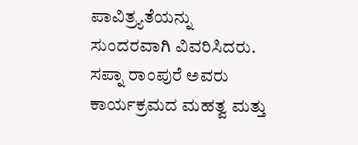ಪಾವಿತ್ರ್ಯತೆಯನ್ನು ಸುಂದರವಾಗಿ ವಿವರಿಸಿದರು.
ಸಪ್ನಾ ರಾಂಪುರೆ ಅವರು ಕಾರ್ಯಕ್ರಮದ ಮಹತ್ವ ಮತ್ತು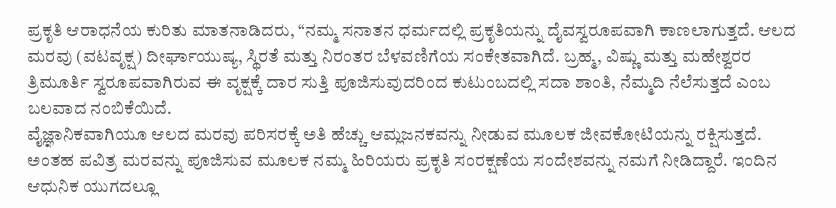ಪ್ರಕೃತಿ ಆರಾಧನೆಯ ಕುರಿತು ಮಾತನಾಡಿದರು, “ನಮ್ಮ ಸನಾತನ ಧರ್ಮದಲ್ಲಿ ಪ್ರಕೃತಿಯನ್ನು ದೈವಸ್ವರೂಪವಾಗಿ ಕಾಣಲಾಗುತ್ತದೆ. ಆಲದ ಮರವು (ವಟವೃಕ್ಷ) ದೀರ್ಘಾಯುಷ್ಯ, ಸ್ಥಿರತೆ ಮತ್ತು ನಿರಂತರ ಬೆಳವಣಿಗೆಯ ಸಂಕೇತವಾಗಿದೆ. ಬ್ರಹ್ಮ, ವಿಷ್ಣು ಮತ್ತು ಮಹೇಶ್ವರರ ತ್ರಿಮೂರ್ತಿ ಸ್ವರೂಪವಾಗಿರುವ ಈ ವೃಕ್ಷಕ್ಕೆ ದಾರ ಸುತ್ತಿ ಪೂಜಿಸುವುದರಿಂದ ಕುಟುಂಬದಲ್ಲಿ ಸದಾ ಶಾಂತಿ, ನೆಮ್ಮದಿ ನೆಲೆಸುತ್ತದೆ ಎಂಬ ಬಲವಾದ ನಂಬಿಕೆಯಿದೆ.
ವೈಜ್ಞಾನಿಕವಾಗಿಯೂ ಆಲದ ಮರವು ಪರಿಸರಕ್ಕೆ ಅತಿ ಹೆಚ್ಚು ಆಮ್ಲಜನಕವನ್ನು ನೀಡುವ ಮೂಲಕ ಜೀವಕೋಟಿಯನ್ನು ರಕ್ಷಿಸುತ್ತದೆ. ಅಂತಹ ಪವಿತ್ರ ಮರವನ್ನು ಪೂಜಿಸುವ ಮೂಲಕ ನಮ್ಮ ಹಿರಿಯರು ಪ್ರಕೃತಿ ಸಂರಕ್ಷಣೆಯ ಸಂದೇಶವನ್ನು ನಮಗೆ ನೀಡಿದ್ದಾರೆ. ಇಂದಿನ ಆಧುನಿಕ ಯುಗದಲ್ಲೂ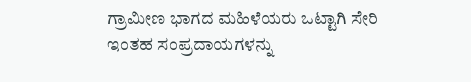ಗ್ರಾಮೀಣ ಭಾಗದ ಮಹಿಳೆಯರು ಒಟ್ಟಾಗಿ ಸೇರಿ ಇಂತಹ ಸಂಪ್ರದಾಯಗಳನ್ನು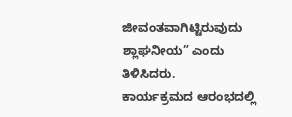ಜೀವಂತವಾಗಿಟ್ಟಿರುವುದು ಶ್ಲಾಘನೀಯ” ಎಂದು ತಿಳಿಸಿದರು.
ಕಾರ್ಯಕ್ರಮದ ಆರಂಭದಲ್ಲಿ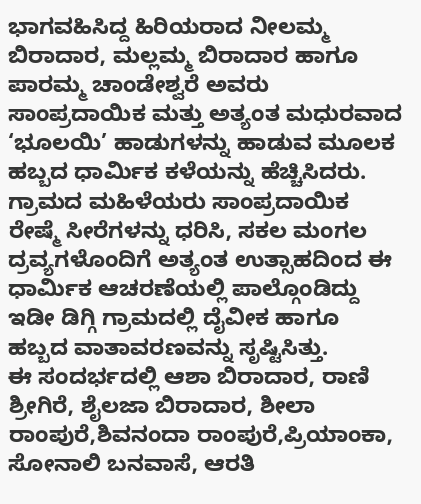ಭಾಗವಹಿಸಿದ್ದ ಹಿರಿಯರಾದ ನೀಲಮ್ಮ ಬಿರಾದಾರ, ಮಲ್ಲಮ್ಮ ಬಿರಾದಾರ ಹಾಗೂ ಪಾರಮ್ಮ ಚಾಂಡೇಶ್ವರೆ ಅವರು ಸಾಂಪ್ರದಾಯಿಕ ಮತ್ತು ಅತ್ಯಂತ ಮಧುರವಾದ ‘ಭೂಲಯಿ’ ಹಾಡುಗಳನ್ನು ಹಾಡುವ ಮೂಲಕ ಹಬ್ಬದ ಧಾರ್ಮಿಕ ಕಳೆಯನ್ನು ಹೆಚ್ಚಿಸಿದರು.
ಗ್ರಾಮದ ಮಹಿಳೆಯರು ಸಾಂಪ್ರದಾಯಿಕ ರೇಷ್ಮೆ ಸೀರೆಗಳನ್ನು ಧರಿಸಿ, ಸಕಲ ಮಂಗಲ ದ್ರವ್ಯಗಳೊಂದಿಗೆ ಅತ್ಯಂತ ಉತ್ಸಾಹದಿಂದ ಈ ಧಾರ್ಮಿಕ ಆಚರಣೆಯಲ್ಲಿ ಪಾಲ್ಗೊಂಡಿದ್ದು ಇಡೀ ಡಿಗ್ಗಿ ಗ್ರಾಮದಲ್ಲಿ ದೈವೀಕ ಹಾಗೂ ಹಬ್ಬದ ವಾತಾವರಣವನ್ನು ಸೃಷ್ಟಿಸಿತ್ತು.
ಈ ಸಂದರ್ಭದಲ್ಲಿ ಆಶಾ ಬಿರಾದಾರ, ರಾಣಿ ಶ್ರೀಗಿರೆ, ಶೈಲಜಾ ಬಿರಾದಾರ, ಶೀಲಾ ರಾಂಪುರೆ,ಶಿವನಂದಾ ರಾಂಪುರೆ,ಪ್ರಿಯಾಂಕಾ,
ಸೋನಾಲಿ ಬನವಾಸೆ, ಆರತಿ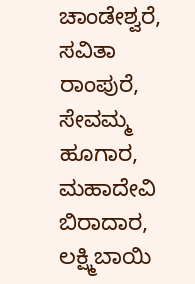ಚಾಂಡೇಶ್ವರೆ,
ಸವಿತಾ ರಾಂಪುರೆ, ಸೇವಮ್ಮ ಹೂಗಾರ, ಮಹಾದೇವಿ ಬಿರಾದಾರ, ಲಕ್ಷ್ಮಿಬಾಯಿ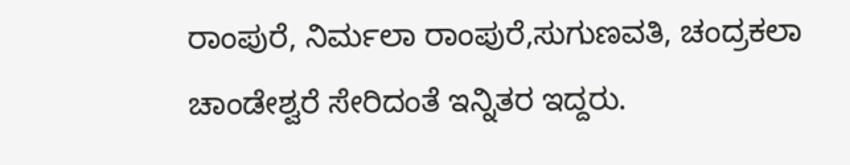ರಾಂಪುರೆ, ನಿರ್ಮಲಾ ರಾಂಪುರೆ,ಸುಗುಣವತಿ, ಚಂದ್ರಕಲಾ ಚಾಂಡೇಶ್ವರೆ ಸೇರಿದಂತೆ ಇನ್ನಿತರ ಇದ್ದರು.